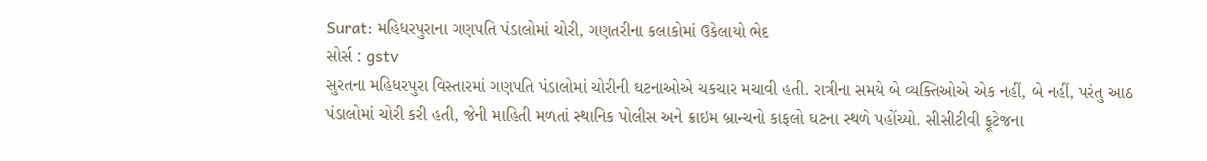Surat: મહિધરપુરાના ગણપતિ પંડાલોમાં ચોરી, ગણતરીના કલાકોમાં ઉકેલાયો ભેદ
સોર્સ : gstv
સુરતના મહિધરપુરા વિસ્તારમાં ગણપતિ પંડાલોમાં ચોરીની ઘટનાઓએ ચકચાર મચાવી હતી. રાત્રીના સમયે બે વ્યક્તિઓએ એક નહીં, બે નહીં, પરંતુ આઠ પંડાલોમાં ચોરી કરી હતી, જેની માહિતી મળતાં સ્થાનિક પોલીસ અને ક્રાઇમ બ્રાન્ચનો કાફલો ઘટના સ્થળે પહોંચ્યો. સીસીટીવી ફૂટેજના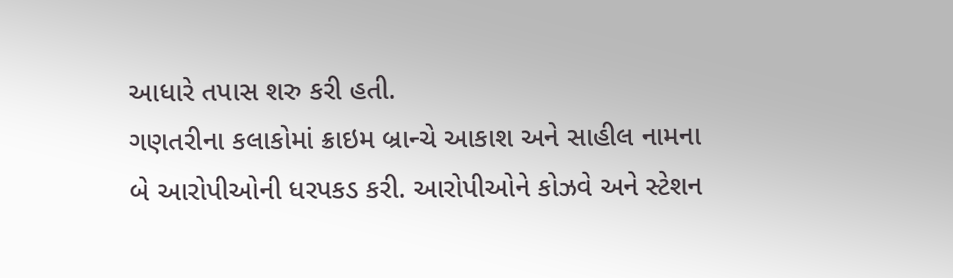આધારે તપાસ શરુ કરી હતી.
ગણતરીના કલાકોમાં ક્રાઇમ બ્રાન્ચે આકાશ અને સાહીલ નામના બે આરોપીઓની ધરપકડ કરી. આરોપીઓને કોઝવે અને સ્ટેશન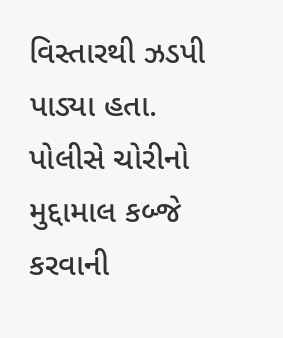વિસ્તારથી ઝડપી પાડ્યા હતા. પોલીસે ચોરીનો મુદ્દામાલ કબ્જે કરવાની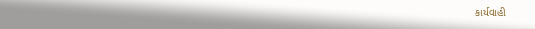કાર્યવાહી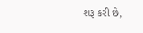શરૂ કરી છે,